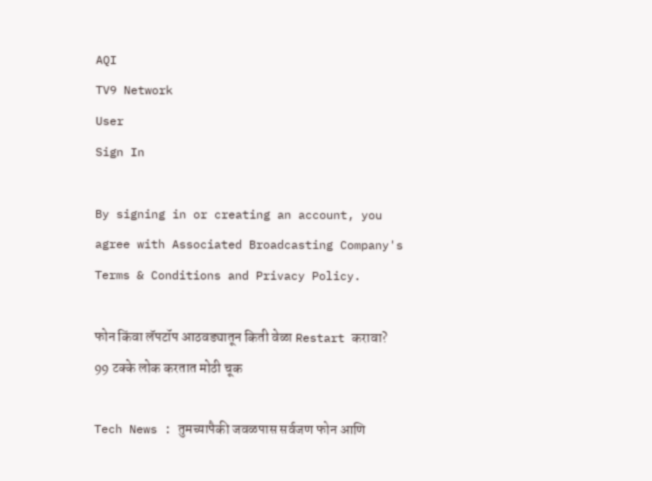AQI
TV9 Network
User
Sign In

By signing in or creating an account, you agree with Associated Broadcasting Company's Terms & Conditions and Privacy Policy.

फोन किंवा लॅपटॉप आठवड्यातून किती वेळा Restart करावा? 99 टक्के लोक करतात मोठी चूक

Tech News : तुमच्यापैकी जवळपास सर्वजण फोन आणि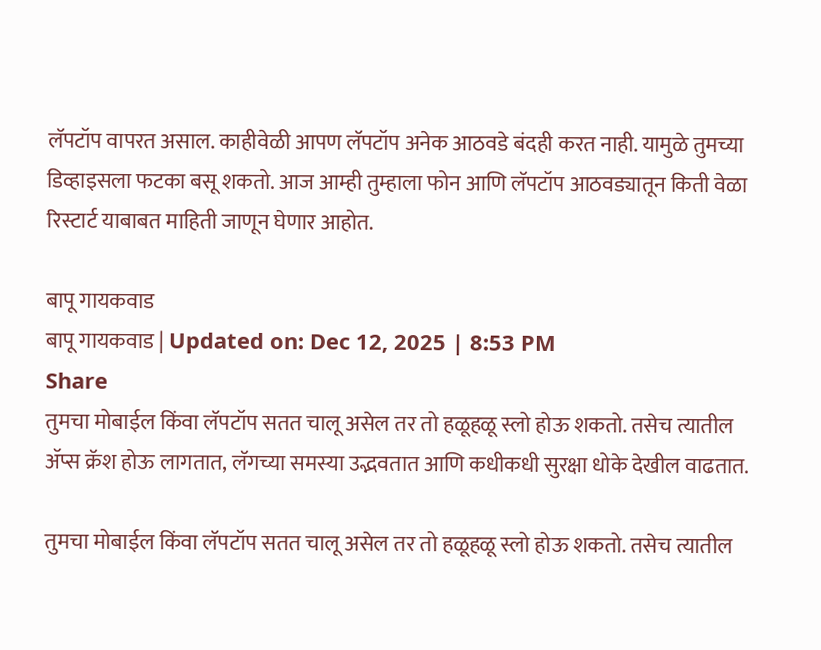लॅपटॉप वापरत असाल. काहीवेळी आपण लॅपटॉप अनेक आठवडे बंदही करत नाही. यामुळे तुमच्या डिव्हाइसला फटका बसू शकतो. आज आम्ही तुम्हाला फोन आणि लॅपटॉप आठवड्यातून किती वेळा रिस्टार्ट याबाबत माहिती जाणून घेणार आहोत.

बापू गायकवाड
बापू गायकवाड | Updated on: Dec 12, 2025 | 8:53 PM
Share
तुमचा मोबाईल किंवा लॅपटॉप सतत चालू असेल तर तो हळूहळू स्लो होऊ शकतो. तसेच त्यातील ॲप्स क्रॅश होऊ लागतात, लॅगच्या समस्या उद्भवतात आणि कधीकधी सुरक्षा धोके देखील वाढतात.

तुमचा मोबाईल किंवा लॅपटॉप सतत चालू असेल तर तो हळूहळू स्लो होऊ शकतो. तसेच त्यातील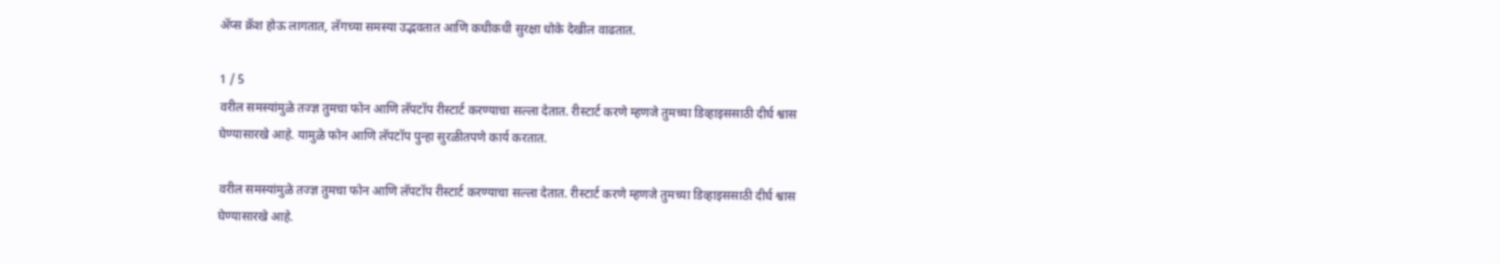ॲप्स क्रॅश होऊ लागतात, लॅगच्या समस्या उद्भवतात आणि कधीकधी सुरक्षा धोके देखील वाढतात.

1 / 5
वरील समस्यांमुळे तज्ज्ञ तुमचा फोन आणि लॅपटॉप रीस्टार्ट करण्याचा सल्ला देतात. रीस्टार्ट करणे म्हणजे तुमच्या डिव्हाइससाठी दीर्घ श्वास घेण्यासारखे आहे. यामुळे फोन आणि लॅपटॉप पुन्हा सुरळीतपणे कार्य करतात.

वरील समस्यांमुळे तज्ज्ञ तुमचा फोन आणि लॅपटॉप रीस्टार्ट करण्याचा सल्ला देतात. रीस्टार्ट करणे म्हणजे तुमच्या डिव्हाइससाठी दीर्घ श्वास घेण्यासारखे आहे.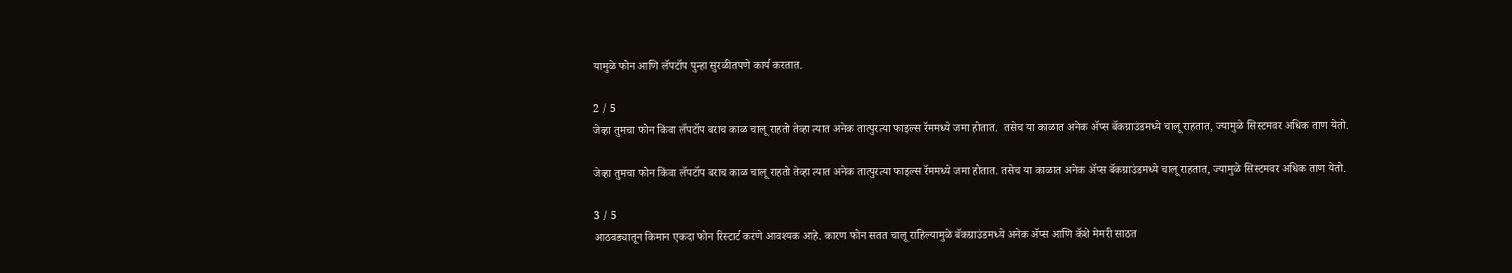यामुळे फोन आणि लॅपटॉप पुन्हा सुरळीतपणे कार्य करतात.

2 / 5
जेव्हा तुमचा फोन किंवा लॅपटॉप बराच काळ चालू राहतो तेव्हा त्यात अनेक तात्पुरत्या फाइल्स रॅममध्ये जमा होतात.  तसेच या काळात अनेक ॲप्स बॅकग्राउंडमध्ये चालू राहतात, ज्यामुळे सिस्टमवर अधिक ताण येतो.

जेव्हा तुमचा फोन किंवा लॅपटॉप बराच काळ चालू राहतो तेव्हा त्यात अनेक तात्पुरत्या फाइल्स रॅममध्ये जमा होतात. तसेच या काळात अनेक ॲप्स बॅकग्राउंडमध्ये चालू राहतात, ज्यामुळे सिस्टमवर अधिक ताण येतो.

3 / 5
आठवड्यातून किमान एकदा फोन रिस्टार्ट करणे आवश्यक आहे. कारण फोन सतत चालू राहिल्यामुळे बॅकग्राउंडमध्ये अनेक ॲप्स आणि कॅशे मेमरी साठत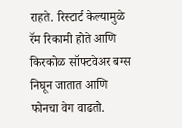राहते. रिस्टार्ट केल्यामुळे रॅम रिकामी होते आणि किरकोळ सॉफ्टवेअर बग्स निघून जातात आणि फोनचा वेग वाढतो.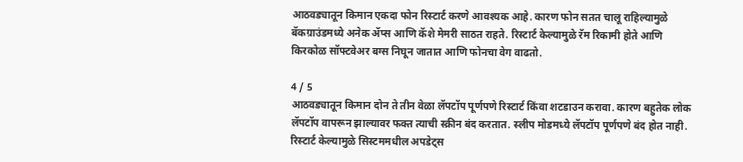आठवड्यातून किमान एकदा फोन रिस्टार्ट करणे आवश्यक आहे. कारण फोन सतत चालू राहिल्यामुळे बॅकग्राउंडमध्ये अनेक ॲप्स आणि कॅशे मेमरी साठत राहते. रिस्टार्ट केल्यामुळे रॅम रिकामी होते आणि किरकोळ सॉफ्टवेअर बग्स निघून जातात आणि फोनचा वेग वाढतो.

4 / 5
आठवड्यातून किमान दोन ते तीन वेळा लॅपटॉप पूर्णपणे रिस्टार्ट किंवा शटडाउन करावा. कारण बहुतेक लोक लॅपटॉप वापरून झाल्यावर फक्त त्याची स्क्रीन बंद करतात. स्लीप मोडमध्ये लॅपटॉप पूर्णपणे बंद होत नाही. रिस्टार्ट केल्यामुळे सिस्टममधील अपडेट्स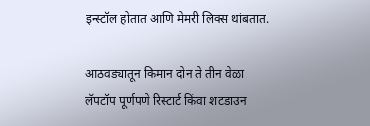इन्स्टॉल होतात आणि मेमरी लिक्स थांबतात.

आठवड्यातून किमान दोन ते तीन वेळा लॅपटॉप पूर्णपणे रिस्टार्ट किंवा शटडाउन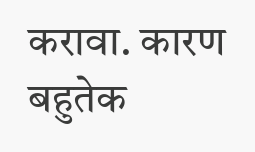करावा. कारण बहुतेक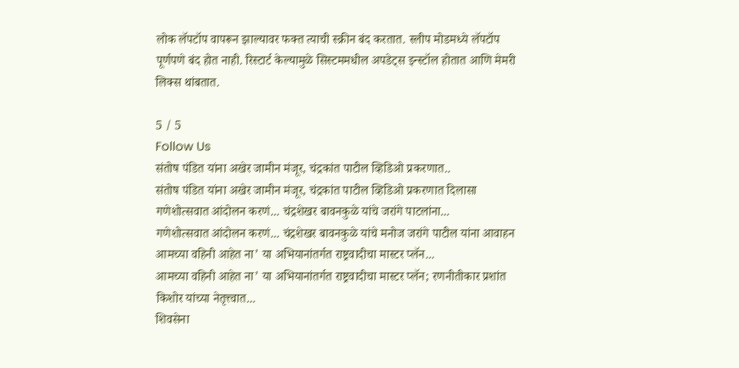लोक लॅपटॉप वापरून झाल्यावर फक्त त्याची स्क्रीन बंद करतात. स्लीप मोडमध्ये लॅपटॉप पूर्णपणे बंद होत नाही. रिस्टार्ट केल्यामुळे सिस्टममधील अपडेट्स इन्स्टॉल होतात आणि मेमरी लिक्स थांबतात.

5 / 5
Follow Us
संतोष पंडित यांना अखेर जामीन मंजूर, चंद्रकांत पाटील व्हिडिओ प्रकरणात..
संतोष पंडित यांना अखेर जामीन मंजूर, चंद्रकांत पाटील व्हिडिओ प्रकरणात दिलासा
गणेशोत्सवात आंदोलन करणं... चंद्रशेखर बावनकुळे यांचे जरांगे पाटलांना...
गणेशोत्सवात आंदोलन करणं... चंद्रशेखर बावनकुळे यांचे मनोज जरांगे पाटील यांना आवाहन
आमच्या वहिनी आहेत ना’ या अभियानांतर्गत राष्ट्रवादीचा मास्टर प्लॅन...
आमच्या वहिनी आहेत ना’ या अभियानांतर्गत राष्ट्रवादीचा मास्टर प्लॅन; रणनीतीकार प्रशांत किशोर यांच्या नेतृत्त्वात...
शिवसेना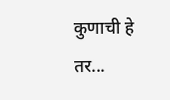कुणाची हे तर...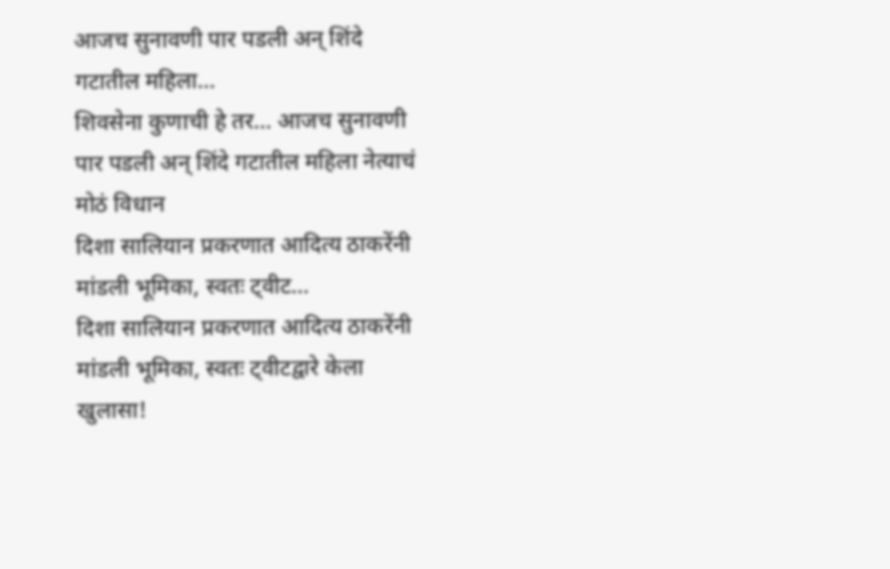आजच सुनावणी पार पडली अन् शिंदे गटातील महिला...
शिवसेना कुणाची हे तर... आजच सुनावणी पार पडली अन् शिंदे गटातील महिला नेत्याचं मोठं विधान
दिशा सालियान प्रकरणात आदित्य ठाकरेंनी मांडली भूमिका, स्वतः ट्वीट...
दिशा सालियान प्रकरणात आदित्य ठाकरेंनी मांडली भूमिका, स्वतः ट्वीटद्वारे केला खुलासा!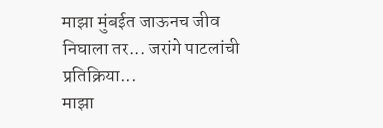माझा मुंबईत जाऊनच जीव निघाला तर... जरांगे पाटलांची प्रतिक्रिया...
माझा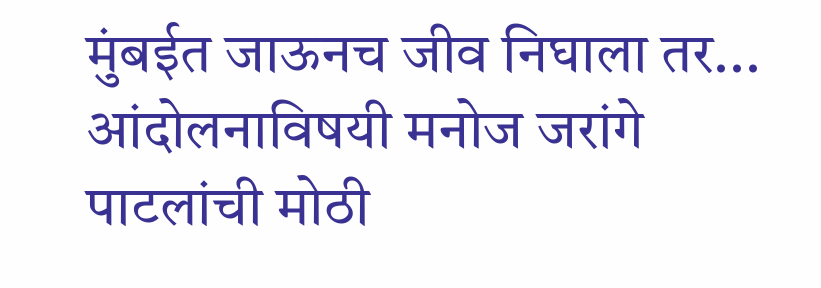मुंबईत जाऊनच जीव निघाला तर...  आंदोलनाविषयी मनोज जरांगे पाटलांची मोठी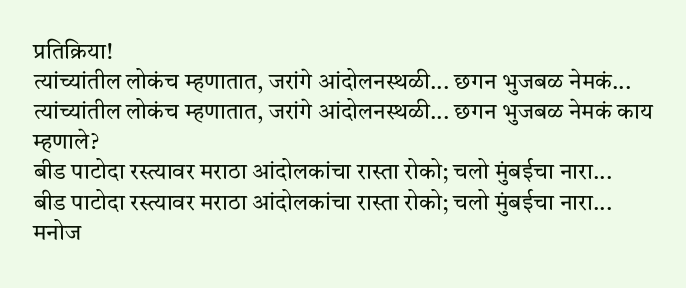प्रतिक्रिया!
त्यांच्यांतील लोकंच म्हणातात, जरांगे आंदोलनस्थळी... छगन भुजबळ नेमकं...
त्यांच्यांतील लोकंच म्हणातात, जरांगे आंदोलनस्थळी... छगन भुजबळ नेमकं काय म्हणाले?
बीड पाटोदा रस्त्यावर मराठा आंदोलकांचा रास्ता रोको; चलो मुंबईचा नारा...
बीड पाटोदा रस्त्यावर मराठा आंदोलकांचा रास्ता रोको; चलो मुंबईचा नारा...
मनोज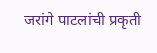जरांगे पाटलांची प्रकृती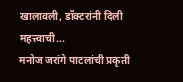खालावली, डॉक्टरांनी दिली महत्त्वाची...
मनोज जरांगे पाटलांची प्रकृती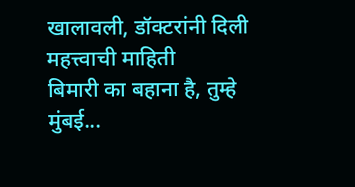खालावली, डॉक्टरांनी दिली महत्त्वाची माहिती
बिमारी का बहाना है, तुम्हे मुंबई...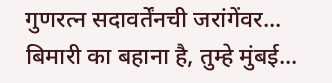गुणरत्न सदावर्तेंनची जरांगेंवर...
बिमारी का बहाना है, तुम्हे मुंबई...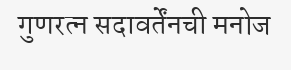गुणरत्न सदावर्तेंनची मनोज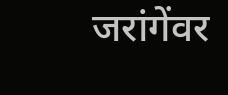जरांगेंवर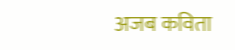अजब कविता